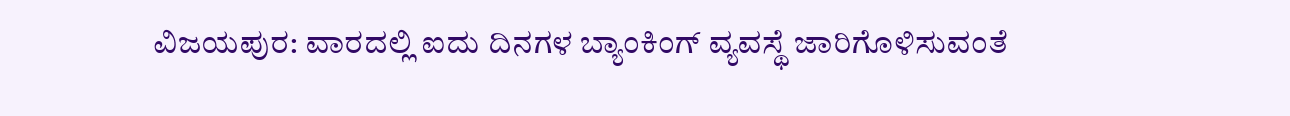ವಿಜಯಪುರ: ವಾರದಲ್ಲಿ ಐದು ದಿನಗಳ ಬ್ಯಾಂಕಿಂಗ್ ವ್ಯವಸ್ಥೆ ಜಾರಿಗೊಳಿಸುವಂತೆ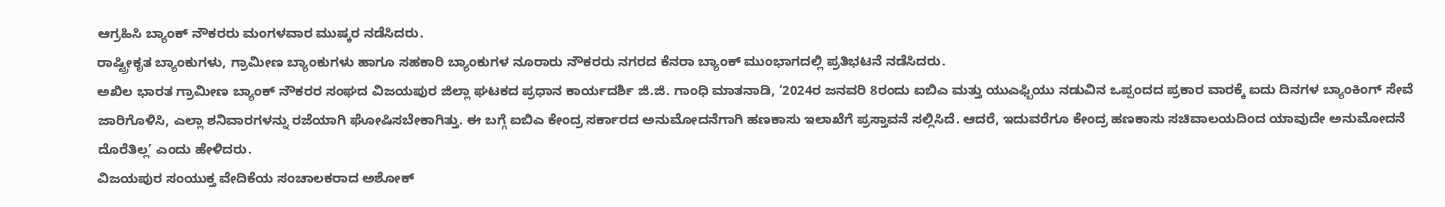ಆಗ್ರಹಿಸಿ ಬ್ಯಾಂಕ್ ನೌಕರರು ಮಂಗಳವಾರ ಮುಷ್ಕರ ನಡೆಸಿದರು.
ರಾಷ್ಟ್ರೀಕೃತ ಬ್ಯಾಂಕುಗಳು, ಗ್ರಾಮೀಣ ಬ್ಯಾಂಕುಗಳು ಹಾಗೂ ಸಹಕಾರಿ ಬ್ಯಾಂಕುಗಳ ನೂರಾರು ನೌಕರರು ನಗರದ ಕೆನರಾ ಬ್ಯಾಂಕ್ ಮುಂಭಾಗದಲ್ಲಿ ಪ್ರತಿಭಟನೆ ನಡೆಸಿದರು.
ಅಖಿಲ ಭಾರತ ಗ್ರಾಮೀಣ ಬ್ಯಾಂಕ್ ನೌಕರರ ಸಂಘದ ವಿಜಯಪುರ ಜಿಲ್ಲಾ ಘಟಕದ ಪ್ರಧಾನ ಕಾರ್ಯದರ್ಶಿ ಜಿ.ಜಿ. ಗಾಂಧಿ ಮಾತನಾಡಿ, ‘2024ರ ಜನವರಿ 8ರಂದು ಐಬಿಎ ಮತ್ತು ಯುಎಫ್ಬಿಯು ನಡುವಿನ ಒಪ್ಪಂದದ ಪ್ರಕಾರ ವಾರಕ್ಕೆ ಐದು ದಿನಗಳ ಬ್ಯಾಂಕಿಂಗ್ ಸೇವೆ ಜಾರಿಗೊಳಿಸಿ, ಎಲ್ಲಾ ಶನಿವಾರಗಳನ್ನು ರಜೆಯಾಗಿ ಘೋಷಿಸಬೇಕಾಗಿತ್ತು. ಈ ಬಗ್ಗೆ ಐಬಿಎ ಕೇಂದ್ರ ಸರ್ಕಾರದ ಅನುಮೋದನೆಗಾಗಿ ಹಣಕಾಸು ಇಲಾಖೆಗೆ ಪ್ರಸ್ತಾವನೆ ಸಲ್ಲಿಸಿದೆ. ಆದರೆ, ಇದುವರೆಗೂ ಕೇಂದ್ರ ಹಣಕಾಸು ಸಚಿವಾಲಯದಿಂದ ಯಾವುದೇ ಅನುಮೋದನೆ ದೊರೆತಿಲ್ಲ’ ಎಂದು ಹೇಳಿದರು.
ವಿಜಯಪುರ ಸಂಯುಕ್ತ ವೇದಿಕೆಯ ಸಂಚಾಲಕರಾದ ಅಶೋಕ್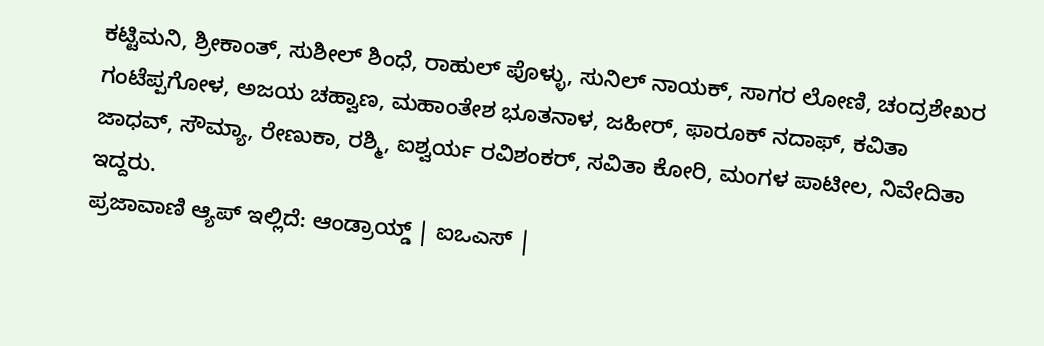ಕಟ್ಟಿಮನಿ, ಶ್ರೀಕಾಂತ್, ಸುಶೀಲ್ ಶಿಂಧೆ, ರಾಹುಲ್ ಪೊಳ್ಳು, ಸುನಿಲ್ ನಾಯಕ್, ಸಾಗರ ಲೋಣಿ, ಚಂದ್ರಶೇಖರ ಗಂಟೆಪ್ಪಗೋಳ, ಅಜಯ ಚಹ್ವಾಣ, ಮಹಾಂತೇಶ ಭೂತನಾಳ, ಜಹೀರ್, ಫಾರೂಕ್ ನದಾಫ್, ಕವಿತಾ ಜಾಧವ್, ಸೌಮ್ಯಾ, ರೇಣುಕಾ, ರಶ್ಮಿ, ಐಶ್ವರ್ಯ ರವಿಶಂಕರ್, ಸವಿತಾ ಕೋರಿ, ಮಂಗಳ ಪಾಟೀಲ, ನಿವೇದಿತಾ ಇದ್ದರು.
ಪ್ರಜಾವಾಣಿ ಆ್ಯಪ್ ಇಲ್ಲಿದೆ: ಆಂಡ್ರಾಯ್ಡ್ | ಐಒಎಸ್ |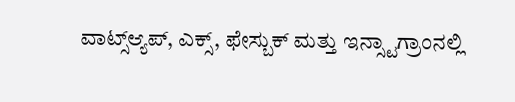ವಾಟ್ಸ್ಆ್ಯಪ್, ಎಕ್ಸ್, ಫೇಸ್ಬುಕ್ ಮತ್ತು ಇನ್ಸ್ಟಾಗ್ರಾಂನಲ್ಲಿ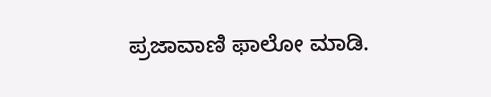ಪ್ರಜಾವಾಣಿ ಫಾಲೋ ಮಾಡಿ.